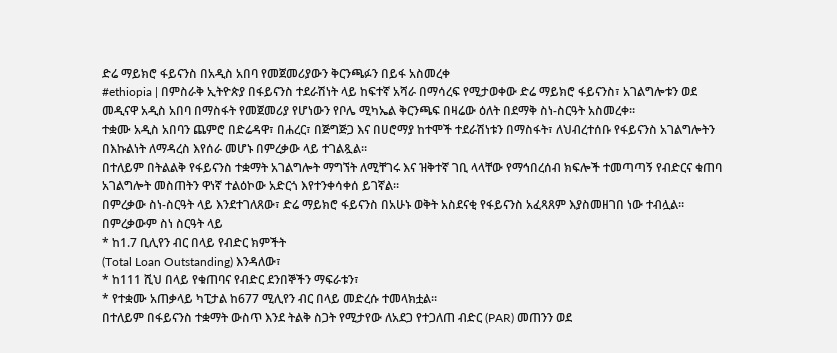ድሬ ማይክሮ ፋይናንስ በአዲስ አበባ የመጀመሪያውን ቅርንጫፉን በይፋ አስመረቀ
#ethiopia | በምስራቅ ኢትዮጵያ በፋይናንስ ተደራሽነት ላይ ከፍተኛ አሻራ በማሳረፍ የሚታወቀው ድሬ ማይክሮ ፋይናንስ፣ አገልግሎቱን ወደ መዲናዋ አዲስ አበባ በማስፋት የመጀመሪያ የሆነውን የቦሌ ሚካኤል ቅርንጫፍ በዛሬው ዕለት በደማቅ ስነ-ስርዓት አስመረቀ።
ተቋሙ አዲስ አበባን ጨምሮ በድሬዳዋ፣ በሐረር፣ በጅግጅጋ እና በሀሮማያ ከተሞች ተደራሽነቱን በማስፋት፣ ለህብረተሰቡ የፋይናንስ አገልግሎትን በእኩልነት ለማዳረስ እየሰራ መሆኑ በምረቃው ላይ ተገልጿል።
በተለይም በትልልቅ የፋይናንስ ተቋማት አገልግሎት ማግኘት ለሚቸገሩ እና ዝቅተኛ ገቢ ላላቸው የማኅበረሰብ ክፍሎች ተመጣጣኝ የብድርና ቁጠባ አገልግሎት መስጠትን ዋነኛ ተልዕኮው አድርጎ እየተንቀሳቀሰ ይገኛል።
በምረቃው ስነ-ስርዓት ላይ እንደተገለጸው፣ ድሬ ማይክሮ ፋይናንስ በአሁኑ ወቅት አስደናቂ የፋይናንስ አፈጻጸም እያስመዘገበ ነው ተብሏል።
በምረቃውም ስነ ስርዓት ላይ
* ከ1.7 ቢሊየን ብር በላይ የብድር ክምችት
(Total Loan Outstanding) እንዳለው፣
* ከ111 ሺህ በላይ የቁጠባና የብድር ደንበኞችን ማፍራቱን፣
* የተቋሙ አጠቃላይ ካፒታል ከ677 ሚሊየን ብር በላይ መድረሱ ተመላክቷል።
በተለይም በፋይናንስ ተቋማት ውስጥ እንደ ትልቅ ስጋት የሚታየው ለአደጋ የተጋለጠ ብድር (PAR) መጠንን ወደ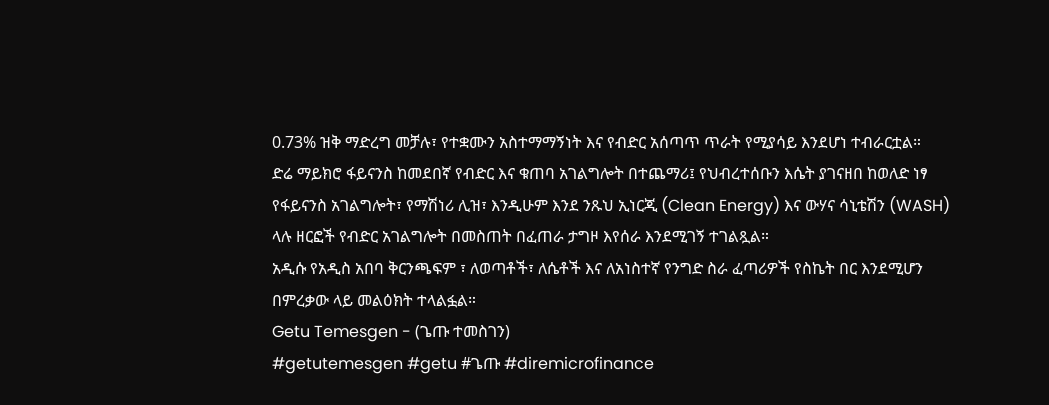0.73% ዝቅ ማድረግ መቻሉ፣ የተቋሙን አስተማማኝነት እና የብድር አሰጣጥ ጥራት የሚያሳይ እንደሆነ ተብራርቷል።
ድሬ ማይክሮ ፋይናንስ ከመደበኛ የብድር እና ቁጠባ አገልግሎት በተጨማሪ፤ የህብረተሰቡን እሴት ያገናዘበ ከወለድ ነፃ የፋይናንስ አገልግሎት፣ የማሽነሪ ሊዝ፣ እንዲሁም እንደ ንጹህ ኢነርጂ (Clean Energy) እና ውሃና ሳኒቴሽን (WASH) ላሉ ዘርፎች የብድር አገልግሎት በመስጠት በፈጠራ ታግዞ እየሰራ እንደሚገኝ ተገልጿል።
አዲሱ የአዲስ አበባ ቅርንጫፍም ፣ ለወጣቶች፣ ለሴቶች እና ለአነስተኛ የንግድ ስራ ፈጣሪዎች የስኬት በር እንደሚሆን በምረቃው ላይ መልዕክት ተላልፏል።
Getu Temesgen - (ጌጡ ተመስገን)
#getutemesgen #getu #ጌጡ #diremicrofinance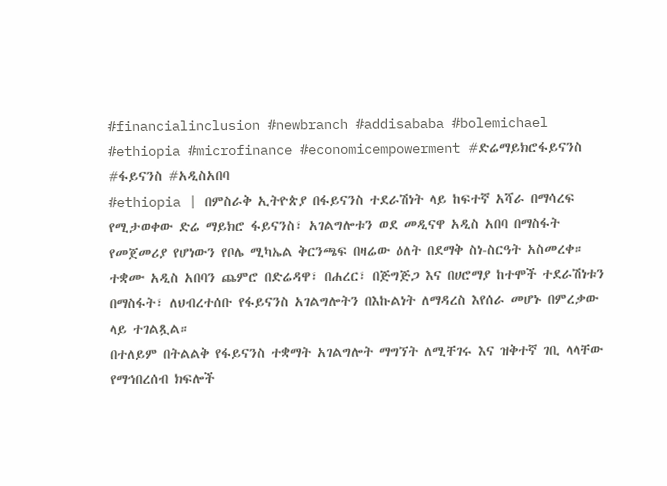#financialinclusion #newbranch #addisababa #bolemichael #ethiopia #microfinance #economicempowerment #ድሬማይክሮፋይናንስ #ፋይናንስ #አዲስአበባ
#ethiopia | በምስራቅ ኢትዮጵያ በፋይናንስ ተደራሽነት ላይ ከፍተኛ አሻራ በማሳረፍ የሚታወቀው ድሬ ማይክሮ ፋይናንስ፣ አገልግሎቱን ወደ መዲናዋ አዲስ አበባ በማስፋት የመጀመሪያ የሆነውን የቦሌ ሚካኤል ቅርንጫፍ በዛሬው ዕለት በደማቅ ስነ-ስርዓት አስመረቀ።
ተቋሙ አዲስ አበባን ጨምሮ በድሬዳዋ፣ በሐረር፣ በጅግጅጋ እና በሀሮማያ ከተሞች ተደራሽነቱን በማስፋት፣ ለህብረተሰቡ የፋይናንስ አገልግሎትን በእኩልነት ለማዳረስ እየሰራ መሆኑ በምረቃው ላይ ተገልጿል።
በተለይም በትልልቅ የፋይናንስ ተቋማት አገልግሎት ማግኘት ለሚቸገሩ እና ዝቅተኛ ገቢ ላላቸው የማኅበረሰብ ክፍሎች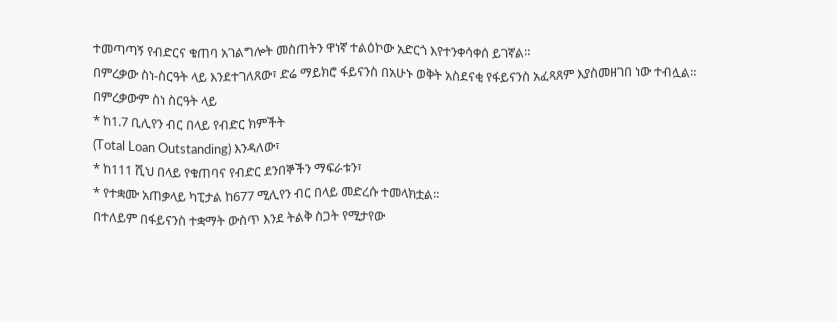ተመጣጣኝ የብድርና ቁጠባ አገልግሎት መስጠትን ዋነኛ ተልዕኮው አድርጎ እየተንቀሳቀሰ ይገኛል።
በምረቃው ስነ-ስርዓት ላይ እንደተገለጸው፣ ድሬ ማይክሮ ፋይናንስ በአሁኑ ወቅት አስደናቂ የፋይናንስ አፈጻጸም እያስመዘገበ ነው ተብሏል።
በምረቃውም ስነ ስርዓት ላይ
* ከ1.7 ቢሊየን ብር በላይ የብድር ክምችት
(Total Loan Outstanding) እንዳለው፣
* ከ111 ሺህ በላይ የቁጠባና የብድር ደንበኞችን ማፍራቱን፣
* የተቋሙ አጠቃላይ ካፒታል ከ677 ሚሊየን ብር በላይ መድረሱ ተመላክቷል።
በተለይም በፋይናንስ ተቋማት ውስጥ እንደ ትልቅ ስጋት የሚታየው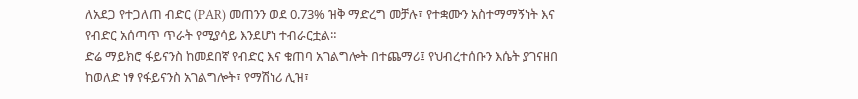ለአደጋ የተጋለጠ ብድር (PAR) መጠንን ወደ 0.73% ዝቅ ማድረግ መቻሉ፣ የተቋሙን አስተማማኝነት እና የብድር አሰጣጥ ጥራት የሚያሳይ እንደሆነ ተብራርቷል።
ድሬ ማይክሮ ፋይናንስ ከመደበኛ የብድር እና ቁጠባ አገልግሎት በተጨማሪ፤ የህብረተሰቡን እሴት ያገናዘበ ከወለድ ነፃ የፋይናንስ አገልግሎት፣ የማሽነሪ ሊዝ፣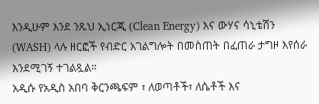እንዲሁም እንደ ንጹህ ኢነርጂ (Clean Energy) እና ውሃና ሳኒቴሽን (WASH) ላሉ ዘርፎች የብድር አገልግሎት በመስጠት በፈጠራ ታግዞ እየሰራ እንደሚገኝ ተገልጿል።
አዲሱ የአዲስ አበባ ቅርንጫፍም ፣ ለወጣቶች፣ ለሴቶች እና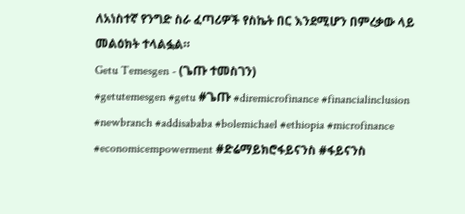ለአነስተኛ የንግድ ስራ ፈጣሪዎች የስኬት በር እንደሚሆን በምረቃው ላይ መልዕክት ተላልፏል።
Getu Temesgen - (ጌጡ ተመስገን)
#getutemesgen #getu #ጌጡ #diremicrofinance #financialinclusion #newbranch #addisababa #bolemichael #ethiopia #microfinance #economicempowerment #ድሬማይክሮፋይናንስ #ፋይናንስ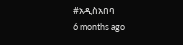#አዲስአበባ
6 months ago